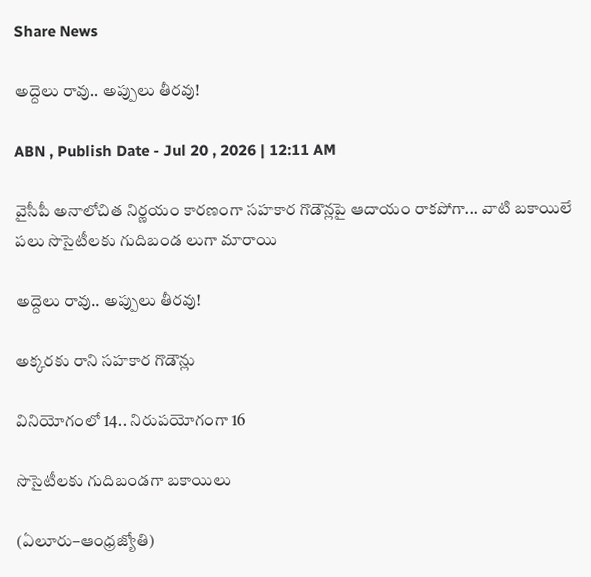Share News

అద్దెలు రావు.. అప్పులు తీరవు!

ABN , Publish Date - Jul 20 , 2026 | 12:11 AM

వైసీపీ అనాలోచిత నిర్ణయం కారణంగా సహకార గొడౌన్లపై ఆదాయం రాకపోగా... వాటి బకాయిలే పలు సొసైటీలకు గుదిబండ లుగా మారాయి

అద్దెలు రావు.. అప్పులు తీరవు!

అక్కరకు రాని సహకార గొడౌన్లు

వినియోగంలో 14.. నిరుపయోగంగా 16

సొసైటీలకు గుదిబండగా బకాయిలు

(ఏలూరు–ఆంధ్రజ్యోతి)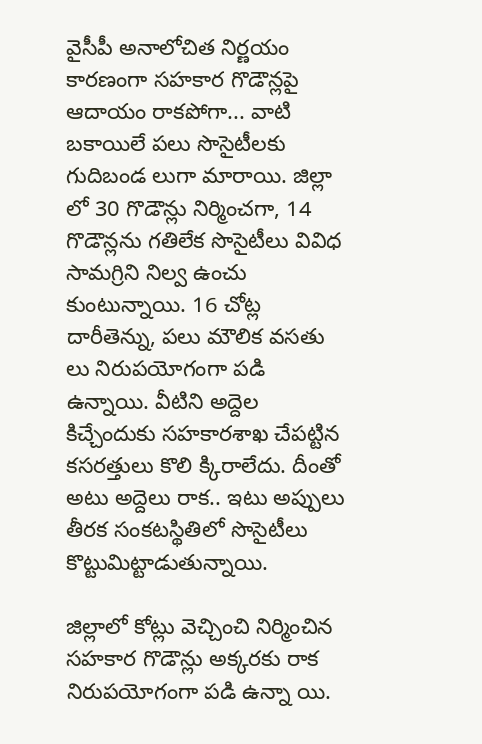వైసీపీ అనాలోచిత నిర్ణయం కారణంగా సహకార గొడౌన్లపై ఆదాయం రాకపోగా... వాటి బకాయిలే పలు సొసైటీలకు గుదిబండ లుగా మారాయి. జిల్లా లో 30 గొడౌన్లు నిర్మించగా, 14 గొడౌన్లను గతిలేక సొసైటీలు వివిధ సామగ్రిని నిల్వ ఉంచు కుంటున్నాయి. 16 చోట్ల దారీతెన్ను, పలు మౌలిక వసతు లు నిరుపయోగంగా పడి ఉన్నాయి. వీటిని అద్దెల కిచ్చేందుకు సహకారశాఖ చేపట్టిన కసరత్తులు కొలి క్కిరాలేదు. దీంతో అటు అద్దెలు రాక.. ఇటు అప్పులు తీరక సంకటస్థితిలో సొసైటీలు కొట్టుమిట్టాడుతున్నాయి.

జిల్లాలో కోట్లు వెచ్చించి నిర్మించిన సహకార గొడౌన్లు అక్కరకు రాక నిరుపయోగంగా పడి ఉన్నా యి.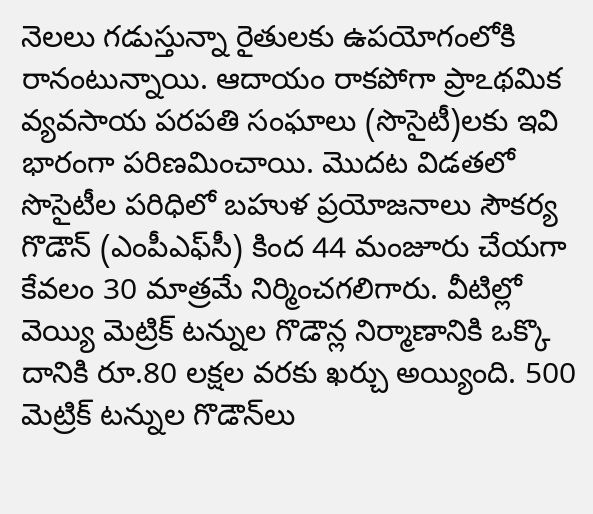నెలలు గడుస్తున్నా రైతులకు ఉపయోగంలోకి రానంటున్నాయి. ఆదాయం రాకపోగా ప్రాఽథమిక వ్యవసాయ పరపతి సంఘాలు (సొసైటీ)లకు ఇవి భారంగా పరిణమించాయి. మొదట విడతలో సొసైటీల పరిధిలో బహుళ ప్రయోజనాలు సౌకర్య గొడౌన్‌ (ఎంపీఎఫ్‌సీ) కింద 44 మంజూరు చేయగా కేవలం 30 మాత్రమే నిర్మించగలిగారు. వీటిల్లో వెయ్యి మెట్రిక్‌ టన్నుల గొడౌన్ల నిర్మాణానికి ఒక్కొ దానికి రూ.80 లక్షల వరకు ఖర్చు అయ్యింది. 500 మెట్రిక్‌ టన్నుల గొడౌన్‌లు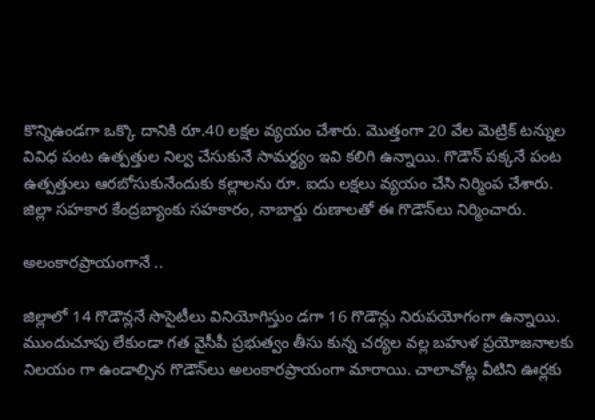కొన్నిఉండగా ఒక్కొ దానికి రూ.40 లక్షల వ్యయం చేశారు. మొత్తంగా 20 వేల మెట్రిక్‌ టన్నుల వివిధ పంట ఉత్పత్తుల నిల్వ చేసుకునే సామర్థ్యం ఇవి కలిగి ఉన్నాయి. గొడౌన్‌ పక్కనే పంట ఉత్పత్తులు ఆరబోసుకునేందుకు కల్లాలను రూ. ఐదు లక్షలు వ్యయం చేసి నిర్మింప చేశారు. జిల్లా సహకార కేంద్రబ్యాంకు సహకారం, నాబార్డు రుణాలతో ఈ గొడౌన్‌లు నిర్మించారు.

అలంకారప్రాయంగానే ..

జిల్లాలో 14 గొడౌన్లనే సొసైటీలు వినియోగిస్తుం డగా 16 గొడౌన్లు నిరుపయోగంగా ఉన్నాయి. ముందుచూపు లేకుండా గత వైసీపీ ప్రభుత్వం తీసు కున్న చర్యల వల్ల బహుళ ప్రయోజనాలకు నిలయం గా ఉండాల్సిన గొడౌన్‌లు అలంకారప్రాయంగా మారాయి. చాలాచోట్ల వీటిని ఊర్లకు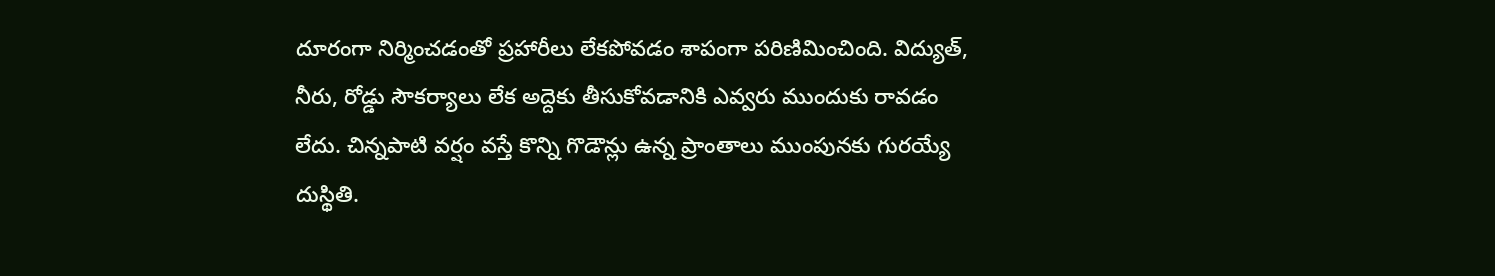దూరంగా నిర్మించడంతో ప్రహారీలు లేకపోవడం శాపంగా పరిణిమించింది. విద్యుత్‌, నీరు, రోడ్డు సౌకర్యాలు లేక అద్దెకు తీసుకోవడానికి ఎవ్వరు ముందుకు రావడం లేదు. చిన్నపాటి వర్షం వస్తే కొన్ని గొడౌన్లు ఉన్న ప్రాంతాలు ముంపునకు గురయ్యే దుస్థితి.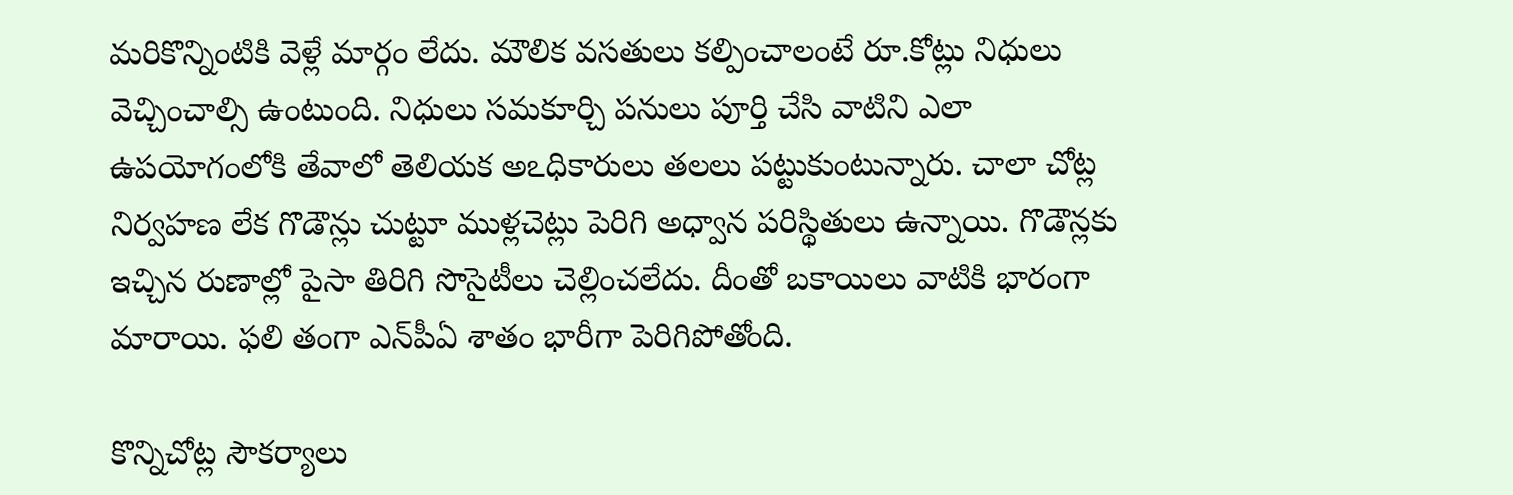మరికొన్నింటికి వెళ్లే మార్గం లేదు. మౌలిక వసతులు కల్పించాలంటే రూ.కోట్లు నిధులు వెచ్చించాల్సి ఉంటుంది. నిధులు సమకూర్చి పనులు పూర్తి చేసి వాటిని ఎలా ఉపయోగంలోకి తేవాలో తెలియక అఽధికారులు తలలు పట్టుకుంటున్నారు. చాలా చోట్ల నిర్వహణ లేక గొడౌన్లు చుట్టూ ముళ్లచెట్లు పెరిగి అధ్వాన పరిస్థితులు ఉన్నాయి. గొడౌన్లకు ఇచ్చిన రుణాల్లో పైసా తిరిగి సొసైటీలు చెల్లించలేదు. దీంతో బకాయిలు వాటికి భారంగా మారాయి. ఫలి తంగా ఎన్‌పీఏ శాతం భారీగా పెరిగిపోతోంది.

కొన్నిచోట్ల సౌకర్యాలు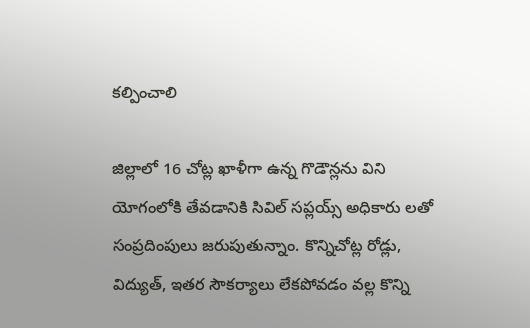కల్పించాలి

జిల్లాలో 16 చోట్ల ఖాళీగా ఉన్న గొడౌన్లను విని యోగంలోకి తేవడానికి సివిల్‌ సప్లయ్స్‌ అధికారు లతో సంప్రదింపులు జరుపుతున్నాం. కొన్నిచోట్ల రోడ్లు, విద్యుత్‌, ఇతర సౌకర్యాలు లేకపోవడం వల్ల కొన్ని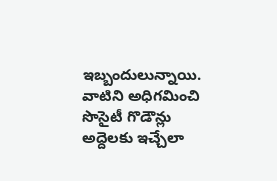ఇబ్బందులున్నాయి. వాటిని అధిగమించి సొసైటీ గొడౌన్లు అద్దెలకు ఇచ్చేలా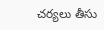చర్యలు తీసు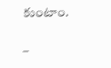కుంటాం.

–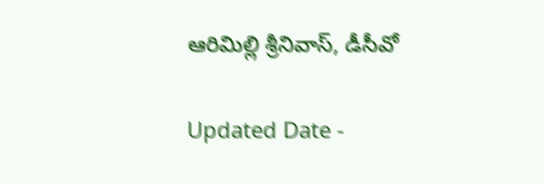ఆరిమిల్లి శ్రీనివాస్‌, డీసీవో

Updated Date -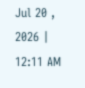Jul 20 , 2026 | 12:11 AM